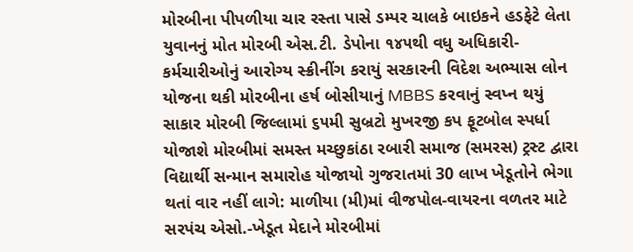મોરબીના પીપળીયા ચાર રસ્તા પાસે ડમ્પર ચાલકે બાઇકને હડફેટે લેતા યુવાનનું મોત મોરબી એસ.ટી. ડેપોના ૧૪૫થી વધુ અધિકારી-કર્મચારીઓનું આરોગ્ય સ્ક્રીનીંગ કરાયું સરકારની વિદેશ અભ્યાસ લોન યોજના થકી મોરબીના હર્ષ બોસીયાનું MBBS કરવાનું સ્વપ્ન થયું સાકાર મોરબી જિલ્લામાં ૬૫મી સુબ્રટો મુખરજી કપ ફૂટબોલ સ્પર્ધા યોજાશે મોરબીમાં સમસ્ત મચ્છુકાંઠા રબારી સમાજ (સમરસ) ટ્રસ્ટ દ્વારા વિદ્યાર્થી સન્માન સમારોહ યોજાયો ગુજરાતમાં 30 લાખ ખેડૂતોને ભેગા થતાં વાર નહીં લાગે: માળીયા (મી)માં વીજપોલ-વાયરના વળતર માટે સરપંચ એસો.-ખેડૂત મેદાને મોરબીમાં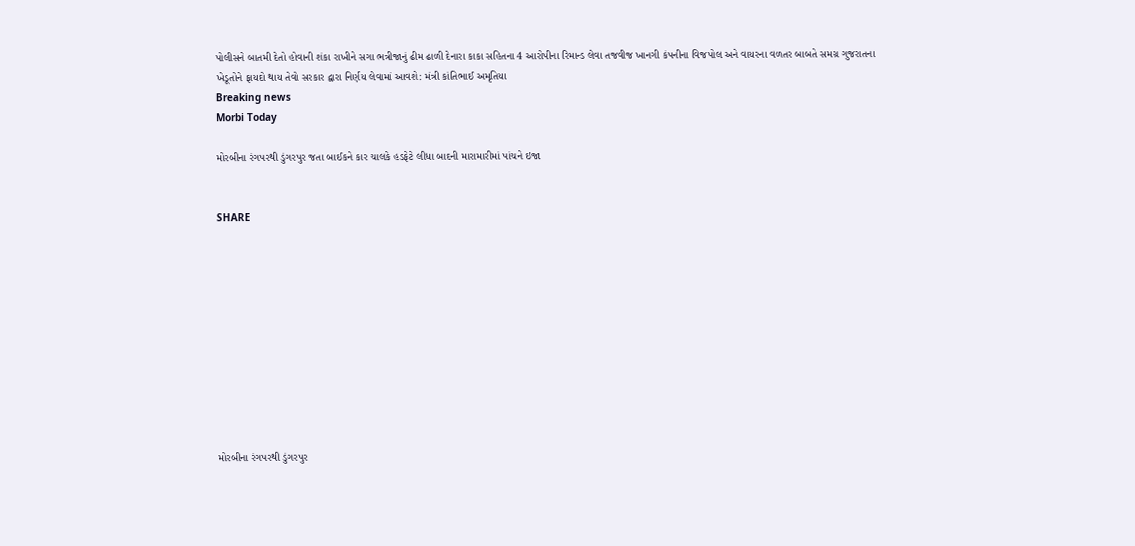પોલીસને બાતમી દેતો હોવાની શંકા રાખીને સગા ભત્રીજાનું ઢીમ ઢાળી દેનારા કાકા સહિતના 4 આરોપીના રિમાન્ડ લેવા તજવીજ ખાનગી કંપનીના વિજપોલ અને વાયરના વળતર બાબતે સમગ્ર ગુજરાતના ખેડૂતોને ફાયદો થાય તેવો સરકાર દ્વારા નિર્ણય લેવામાં આવશે: મંત્રી કાંતિભાઈ અમૃતિયા
Breaking news
Morbi Today

મોરબીના રંગપરથી ડુંગરપુર જતા બાઈકને કાર ચાલકે હડફેટે લીધા બાદની મારામારીમાં પાંચને ઇજા


SHARE











મોરબીના રંગપરથી ડુંગરપુર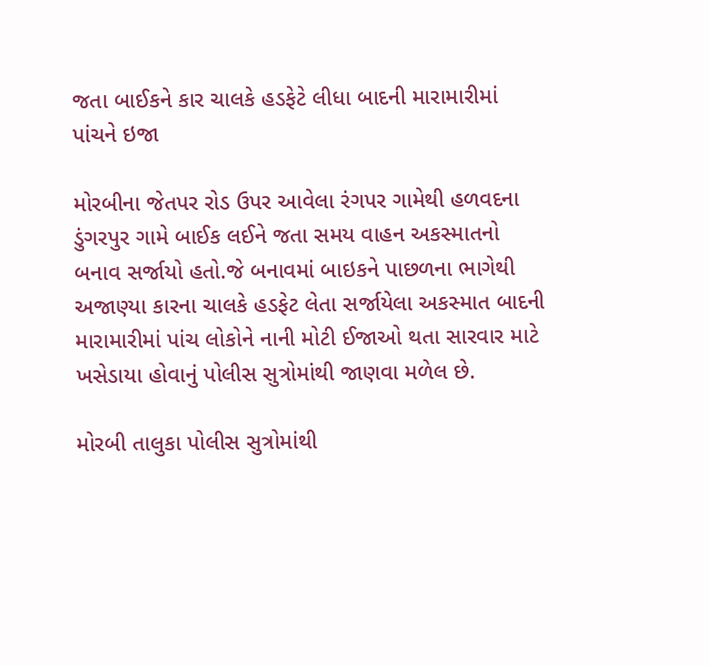જતા બાઈકને કાર ચાલકે હડફેટે લીધા બાદની મારામારીમાં પાંચને ઇજા

મોરબીના જેતપર રોડ ઉપર આવેલા રંગપર ગામેથી હળવદના ડુંગરપુર ગામે બાઈક લઈને જતા સમય વાહન અકસ્માતનો બનાવ સર્જાયો હતો.જે બનાવમાં બાઇકને પાછળના ભાગેથી અજાણ્યા કારના ચાલકે હડફેટ લેતા સર્જાયેલા અકસ્માત બાદની મારામારીમાં પાંચ લોકોને નાની મોટી ઈજાઓ થતા સારવાર માટે ખસેડાયા હોવાનું પોલીસ સુત્રોમાંથી જાણવા મળેલ છે.

મોરબી તાલુકા પોલીસ સુત્રોમાંથી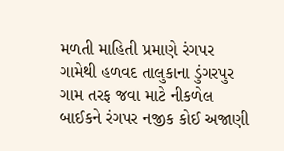મળતી માહિતી પ્રમાણે રંગપર ગામેથી હળવદ તાલુકાના ડુંગરપુર ગામ તરફ જવા માટે નીકળેલ બાઈકને રંગપર નજીક કોઈ અજાણી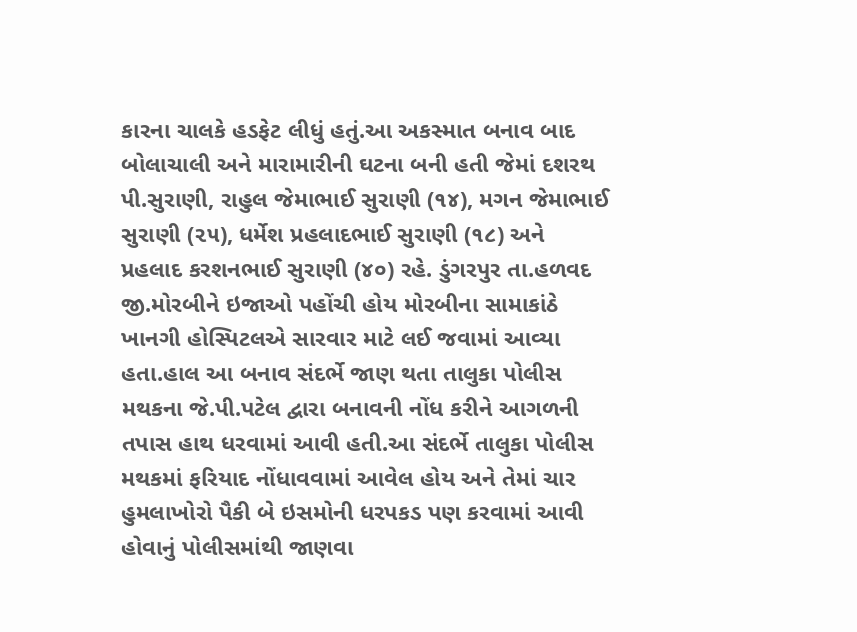કારના ચાલકે હડફેટ લીધું હતું.આ અકસ્માત બનાવ બાદ બોલાચાલી અને મારામારીની ઘટના બની હતી જેમાં દશરથ પી.સુરાણી, રાહુલ જેમાભાઈ સુરાણી (૧૪), મગન જેમાભાઈ સુરાણી (૨૫), ધર્મેશ પ્રહલાદભાઈ સુરાણી (૧૮) અને પ્રહલાદ કરશનભાઈ સુરાણી (૪૦) રહે. ડુંગરપુર તા.હળવદ જી.મોરબીને ઇજાઓ પહોંચી હોય મોરબીના સામાકાંઠે ખાનગી હોસ્પિટલએ સારવાર માટે લઈ જવામાં આવ્યા હતા.હાલ આ બનાવ સંદર્ભે જાણ થતા તાલુકા પોલીસ મથકના જે.પી.પટેલ દ્વારા બનાવની નોંધ કરીને આગળની તપાસ હાથ ધરવામાં આવી હતી.આ સંદર્ભે તાલુકા પોલીસ મથકમાં ફરિયાદ નોંધાવવામાં આવેલ હોય અને તેમાં ચાર હુમલાખોરો પૈકી બે ઇસમોની ધરપકડ પણ કરવામાં આવી હોવાનું પોલીસમાંથી જાણવા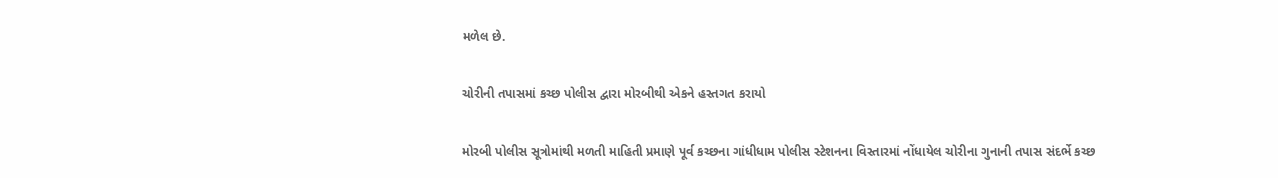મળેલ છે.

ચોરીની તપાસમાં કચ્છ પોલીસ દ્વારા મોરબીથી એકને હસ્તગત કરાયો

મોરબી પોલીસ સૂત્રોમાંથી મળતી માહિતી પ્રમાણે પૂર્વ કચ્છના ગાંધીધામ પોલીસ સ્ટેશનના વિસ્તારમાં નોંધાયેલ ચોરીના ગુનાની તપાસ સંદર્ભે કચ્છ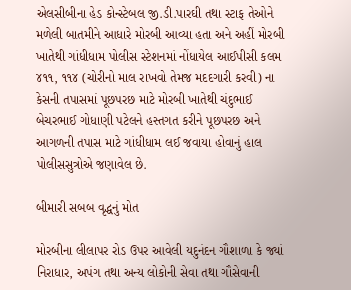એલસીબીના હેડ કોન્સ્ટેબલ જી.ડી.પારઘી તથા સ્ટાફ તેઓને મળેલી બાતમીને આધારે મોરબી આવ્યા હતા અને અહીં મોરબી ખાતેથી ગાંધીધામ પોલીસ સ્ટેશનમાં નોંધાયેલ આઈપીસી કલમ ૪૧૧, ૧૧૪ (ચોરીનો માલ રાખવો તેમજ મદદગારી કરવી) ના કેસની તપાસમાં પૂછપરછ માટે મોરબી ખાતેથી ચંદુભાઈ બેચરભાઈ ગોધાણી પટેલને હસ્તગત કરીને પૂછપરછ અને આગળની તપાસ માટે ગાંધીધામ લઈ જવાયા હોવાનું હાલ પોલીસસુત્રોએ જણાવેલ છે.

બીમારી સબબ વૃદ્ધનું મોત

મોરબીના લીલાપર રોડ ઉપર આવેલી યદુનંદન ગૌશાળા કે જ્યાં નિરાધાર, અપંગ તથા અન્ય લોકોની સેવા તથા ગૌસેવાની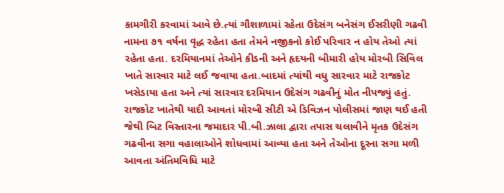કામગીરી કરવામાં આવે છે.ત્યાં ગૌશાળામાં રહેતા ઉદેસંગ બનેસંગ ઈસરીણી ગઢવી નામના ૭૧ વર્ષના વૃદ્ધ રહેતા હતા તેમને નજીકનો કોઈ પરિવાર ન હોય તેઓ ત્યાં રહેતા હતા. દરમિયાનમાં તેઓને કીડની અને હૃદયની બીમારી હોય મોરબી સિવિલ ખાતે સારવાર માટે લઈ જવાયા હતા.બાદમાં ત્યાંથી વધુ સારવાર માટે રાજકોટ ખસેડાયા હતા અને ત્યાં સારવાર દરમિયાન ઉદેસંગ ગઢવીનું મોત નીપજ્યું હતું. રાજકોટ ખાતેથી યાદી આવતાં મોરબી સીટી એ ડિવિઝન પોલીસમાં જાણ થઈ હતી જેથી બિટ વિસ્તારના જમાદાર પી.બી.ઝાલા દ્વારા તપાસ ચલાવીને મૃતક ઉદેસંગ ગઢવીના સગા વહાલાઓને શોધવામાં આવ્યા હતા અને તેઓના દૂરના સગા મળી આવતા અંતિમવિધિ માટે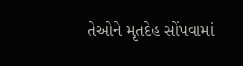તેઓને મૃતદેહ સોંપવામાં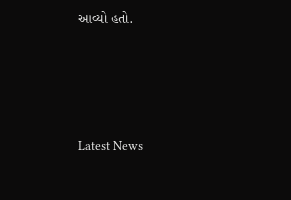આવ્યો હતો.






Latest News